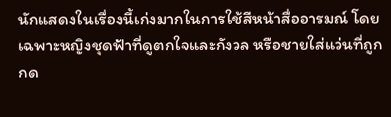นักแสดงในเรื่องนี้เก่งมากในการใช้สีหน้าสื่ออารมณ์ โดยเฉพาะหญิงชุดฟ้าที่ดูตกใจและกังวล หรือชายใส่แว่นที่ถูกกด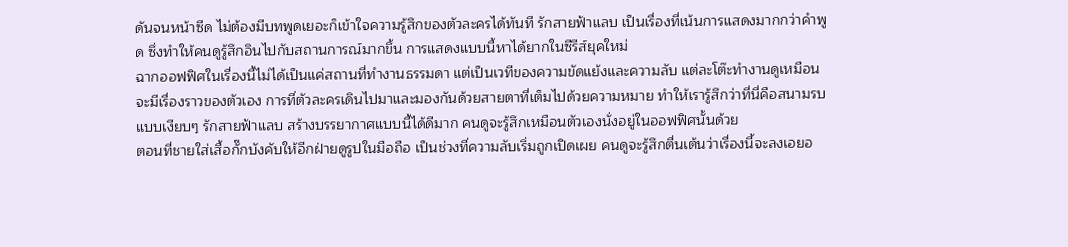ดันจนหน้าซีด ไม่ต้องมีบทพูดเยอะก็เข้าใจความรู้สึกของตัวละครได้ทันที รักสายฟ้าแลบ เป็นเรื่องที่เน้นการแสดงมากกว่าคำพูด ซึ่งทำให้คนดูรู้สึกอินไปกับสถานการณ์มากขึ้น การแสดงแบบนี้หาได้ยากในซีรีส์ยุคใหม่
ฉากออฟฟิศในเรื่องนี้ไม่ได้เป็นแค่สถานที่ทำงานธรรมดา แต่เป็นเวทีของความขัดแย้งและความลับ แต่ละโต๊ะทำงานดูเหมือนจะมีเรื่องราวของตัวเอง การที่ตัวละครเดินไปมาและมองกันด้วยสายตาที่เต็มไปด้วยความหมาย ทำให้เรารู้สึกว่าที่นี่คือสนามรบแบบเงียบๆ รักสายฟ้าแลบ สร้างบรรยากาศแบบนี้ได้ดีมาก คนดูจะรู้สึกเหมือนตัวเองนั่งอยู่ในออฟฟิศนั้นด้วย
ตอนที่ชายใส่เสื้อกั๊กบังคับให้อีกฝ่ายดูรูปในมือถือ เป็นช่วงที่ความลับเริ่มถูกเปิดเผย คนดูจะรู้สึกตื่นเต้นว่าเรื่องนี้จะลงเอยอ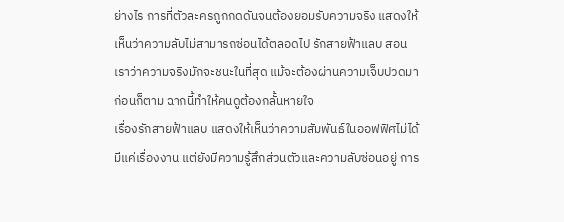ย่างไร การที่ตัวละครถูกกดดันจนต้องยอมรับความจริง แสดงให้เห็นว่าความลับไม่สามารถซ่อนได้ตลอดไป รักสายฟ้าแลบ สอนเราว่าความจริงมักจะชนะในที่สุด แม้จะต้องผ่านความเจ็บปวดมาก่อนก็ตาม ฉากนี้ทำให้คนดูต้องกลั้นหายใจ
เรื่องรักสายฟ้าแลบ แสดงให้เห็นว่าความสัมพันธ์ในออฟฟิศไม่ได้มีแค่เรื่องงาน แต่ยังมีความรู้สึกส่วนตัวและความลับซ่อนอยู่ การ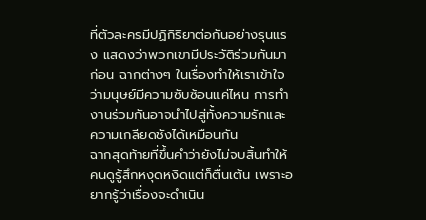ที่ตัวละครมีปฏิกิริยาต่อกันอย่างรุนแรง แสดงว่าพวกเขามีประวัติร่วมกันมาก่อน ฉากต่างๆ ในเรื่องทำให้เราเข้าใจว่ามนุษย์มีความซับซ้อนแค่ไหน การทำงานร่วมกันอาจนำไปสู่ทั้งความรักและความเกลียดชังได้เหมือนกัน
ฉากสุดท้ายที่ขึ้นคำว่ายังไม่จบสิ้นทำให้คนดูรู้สึกหงุดหงิดแต่ก็ตื่นเต้น เพราะอยากรู้ว่าเรื่องจะดำเนิน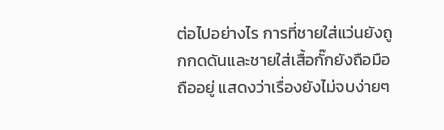ต่อไปอย่างไร การที่ชายใส่แว่นยังถูกกดดันและชายใส่เสื้อกั๊กยังถือมือถืออยู่ แสดงว่าเรื่องยังไม่จบง่ายๆ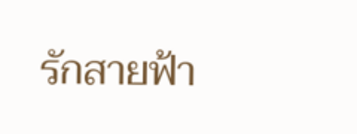รักสายฟ้า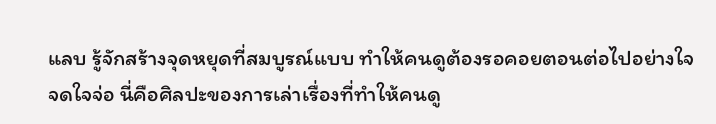แลบ รู้จักสร้างจุดหยุดที่สมบูรณ์แบบ ทำให้คนดูต้องรอคอยตอนต่อไปอย่างใจจดใจจ่อ นี่คือศิลปะของการเล่าเรื่องที่ทำให้คนดู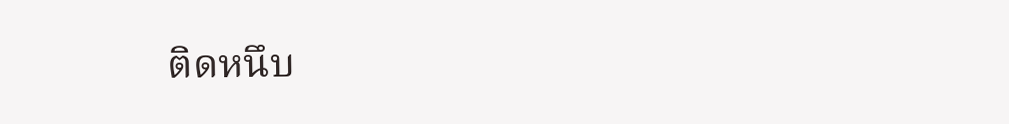ติดหนึบ